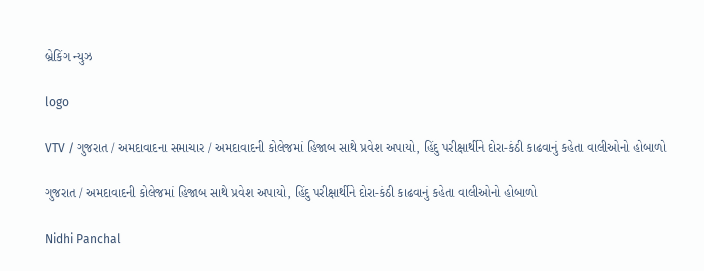બ્રેકિંગ ન્યુઝ

logo

VTV / ગુજરાત / અમદાવાદના સમાચાર / અમદાવાદની કોલેજમાં હિજાબ સાથે પ્રવેશ અપાયો, હિંદુ પરીક્ષાર્થીને દોરા-કંઠી કાઢવાનું કહેતા વાલીઓનો હોબાળો

ગુજરાત / અમદાવાદની કોલેજમાં હિજાબ સાથે પ્રવેશ અપાયો, હિંદુ પરીક્ષાર્થીને દોરા-કંઠી કાઢવાનું કહેતા વાલીઓનો હોબાળો

Nidhi Panchal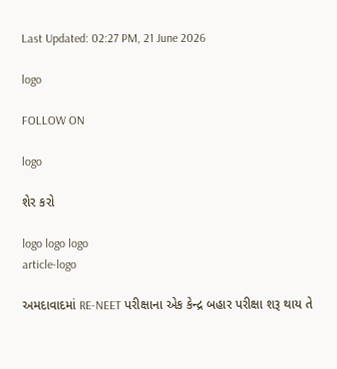Last Updated: 02:27 PM, 21 June 2026

logo

FOLLOW ON

logo

શેર કરો

logo logo logo
article-logo

અમદાવાદમાં RE-NEET પરીક્ષાના એક કેન્દ્ર બહાર પરીક્ષા શરૂ થાય તે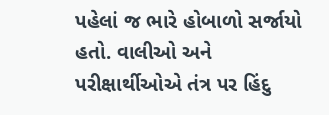પહેલાં જ ભારે હોબાળો સર્જાયો હતો. વાલીઓ અને પરીક્ષાર્થીઓએ તંત્ર પર હિંદુ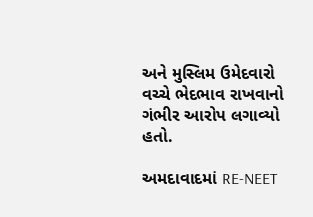અને મુસ્લિમ ઉમેદવારો વચ્ચે ભેદભાવ રાખવાનો ગંભીર આરોપ લગાવ્યો હતો.

અમદાવાદમાં RE-NEET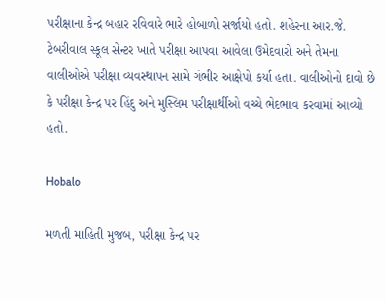પરીક્ષાના કેન્દ્ર બહાર રવિવારે ભારે હોબાળો સર્જાયો હતો. શહેરના આર.જે. ટેબરીવાલ સ્કૂલ સેન્ટર ખાતે પરીક્ષા આપવા આવેલા ઉમેદવારો અને તેમના વાલીઓએ પરીક્ષા વ્યવસ્થાપન સામે ગંભીર આક્ષેપો કર્યા હતા. વાલીઓનો દાવો છે કે પરીક્ષા કેન્દ્ર પર હિંદુ અને મુસ્લિમ પરીક્ષાર્થીઓ વચ્ચે ભેદભાવ કરવામાં આવ્યો હતો.

Hobalo

મળતી માહિતી મુજબ, પરીક્ષા કેન્દ્ર પર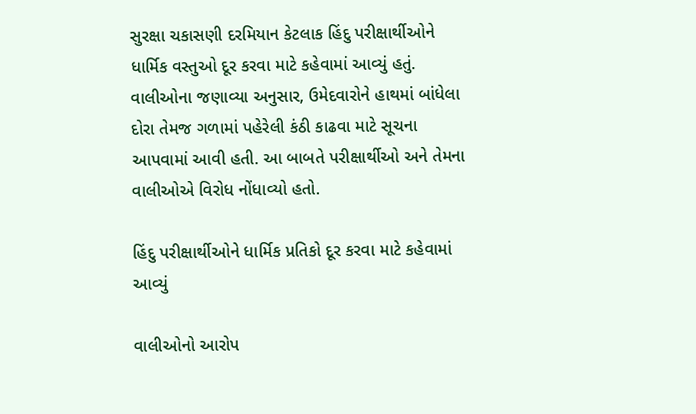સુરક્ષા ચકાસણી દરમિયાન કેટલાક હિંદુ પરીક્ષાર્થીઓને ધાર્મિક વસ્તુઓ દૂર કરવા માટે કહેવામાં આવ્યું હતું. વાલીઓના જણાવ્યા અનુસાર, ઉમેદવારોને હાથમાં બાંધેલા દોરા તેમજ ગળામાં પહેરેલી કંઠી કાઢવા માટે સૂચના આપવામાં આવી હતી. આ બાબતે પરીક્ષાર્થીઓ અને તેમના વાલીઓએ વિરોધ નોંધાવ્યો હતો.

હિંદુ પરીક્ષાર્થીઓને ધાર્મિક પ્રતિકો દૂર કરવા માટે કહેવામાં આવ્યું

વાલીઓનો આરોપ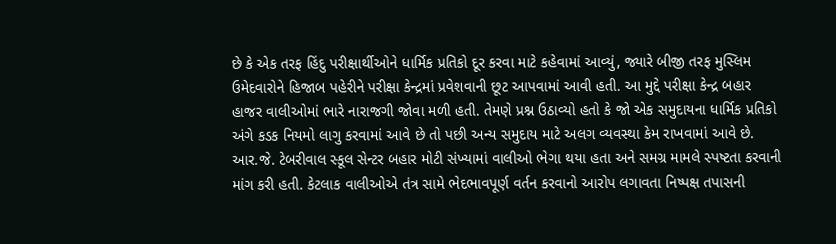છે કે એક તરફ હિંદુ પરીક્ષાર્થીઓને ધાર્મિક પ્રતિકો દૂર કરવા માટે કહેવામાં આવ્યું, જ્યારે બીજી તરફ મુસ્લિમ ઉમેદવારોને હિજાબ પહેરીને પરીક્ષા કેન્દ્રમાં પ્રવેશવાની છૂટ આપવામાં આવી હતી. આ મુદ્દે પરીક્ષા કેન્દ્ર બહાર હાજર વાલીઓમાં ભારે નારાજગી જોવા મળી હતી. તેમણે પ્રશ્ન ઉઠાવ્યો હતો કે જો એક સમુદાયના ધાર્મિક પ્રતિકો અંગે કડક નિયમો લાગુ કરવામાં આવે છે તો પછી અન્ય સમુદાય માટે અલગ વ્યવસ્થા કેમ રાખવામાં આવે છે. આર.જે. ટેબરીવાલ સ્કૂલ સેન્ટર બહાર મોટી સંખ્યામાં વાલીઓ ભેગા થયા હતા અને સમગ્ર મામલે સ્પષ્ટતા કરવાની માંગ કરી હતી. કેટલાક વાલીઓએ તંત્ર સામે ભેદભાવપૂર્ણ વર્તન કરવાનો આરોપ લગાવતા નિષ્પક્ષ તપાસની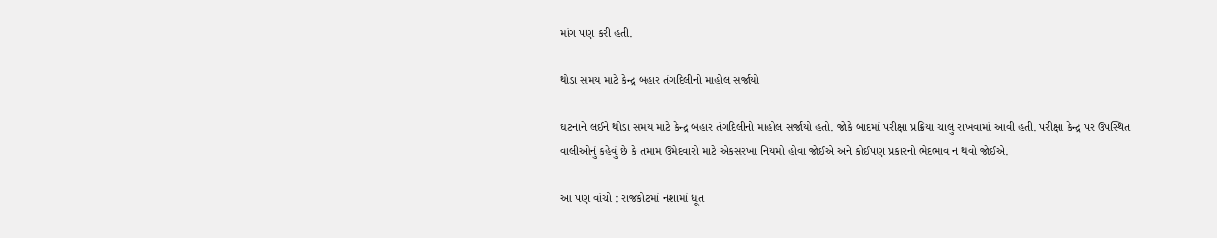માંગ પણ કરી હતી.

થોડા સમય માટે કેન્દ્ર બહાર તંગદિલીનો માહોલ સર્જાયો

ઘટનાને લઈને થોડા સમય માટે કેન્દ્ર બહાર તંગદિલીનો માહોલ સર્જાયો હતો. જોકે બાદમાં પરીક્ષા પ્રક્રિયા ચાલુ રાખવામાં આવી હતી. પરીક્ષા કેન્દ્ર પર ઉપસ્થિત વાલીઓનું કહેવું છે કે તમામ ઉમેદવારો માટે એકસરખા નિયમો હોવા જોઈએ અને કોઈપણ પ્રકારનો ભેદભાવ ન થવો જોઈએ.

આ પણ વાંચો : રાજકોટમાં નશામાં ધૂત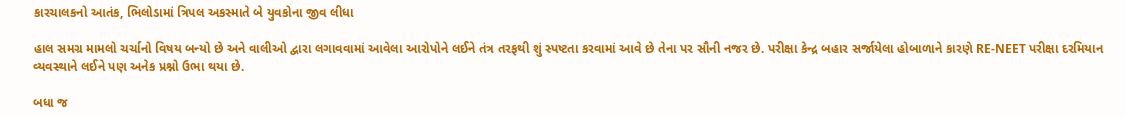કારચાલકનો આતંક, ભિલોડામાં ત્રિપલ અકસ્માતે બે યુવકોના જીવ લીધા

હાલ સમગ્ર મામલો ચર્ચાનો વિષય બન્યો છે અને વાલીઓ દ્વારા લગાવવામાં આવેલા આરોપોને લઈને તંત્ર તરફથી શું સ્પષ્ટતા કરવામાં આવે છે તેના પર સૌની નજર છે. પરીક્ષા કેન્દ્ર બહાર સર્જાયેલા હોબાળાને કારણે RE-NEET પરીક્ષા દરમિયાન વ્યવસ્થાને લઈને પણ અનેક પ્રશ્નો ઉભા થયા છે.

બધા જ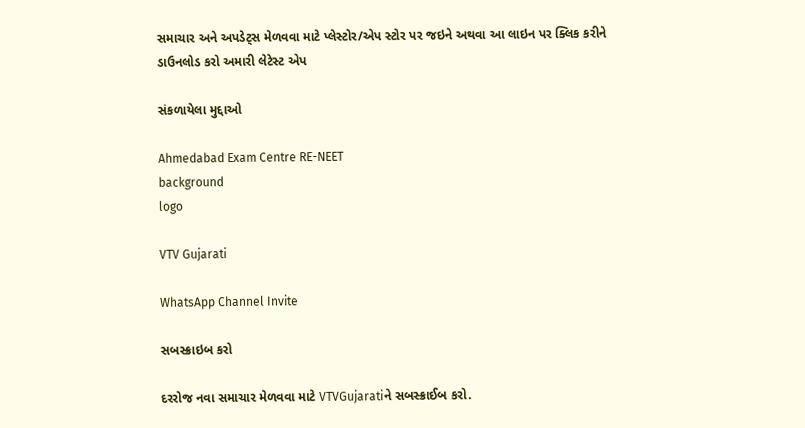સમાચાર અને અપડેટ્સ મેળવવા માટે પ્લેસ્ટોર/એપ સ્ટોર પર જઇને અથવા આ લાઇન પર ક્લિક કરીને ડાઉનલોડ કરો અમારી લેટેસ્ટ એપ

સંકળાયેલા મુદ્દાઓ

Ahmedabad Exam Centre RE-NEET
background
logo

VTV Gujarati

WhatsApp Channel Invite

સબસ્ક્રાઇબ કરો

દરરોજ નવા સમાચાર મેળવવા માટે VTVGujaratiને સબસ્ક્રાઈબ કરો.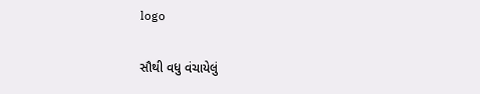logo

સૌથી વધુ વંચાયેલું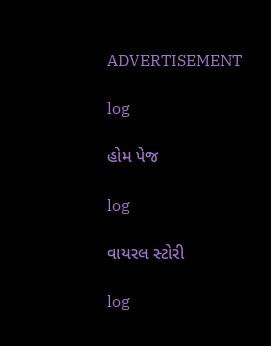ADVERTISEMENT

log

હોમ પેજ

log

વાયરલ સ્ટોરી

log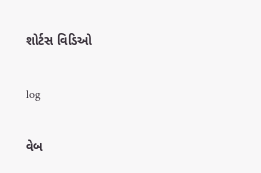શોર્ટસ વિડિઓ

log

વેબ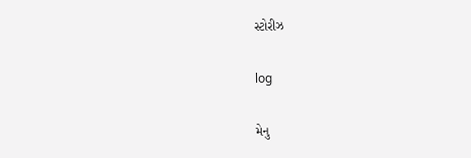સ્ટોરીઝ

log

મેનુ